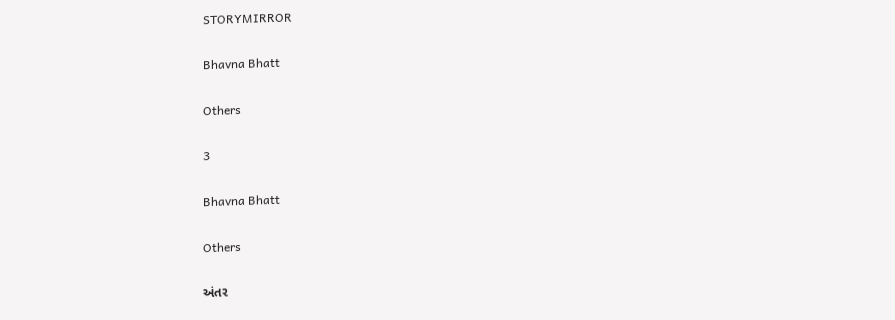STORYMIRROR

Bhavna Bhatt

Others

3

Bhavna Bhatt

Others

અંતર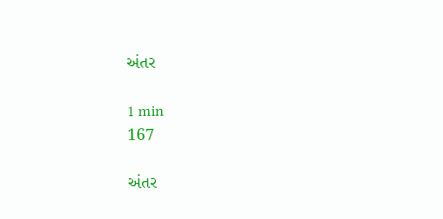અંતર

1 min
167

અંતર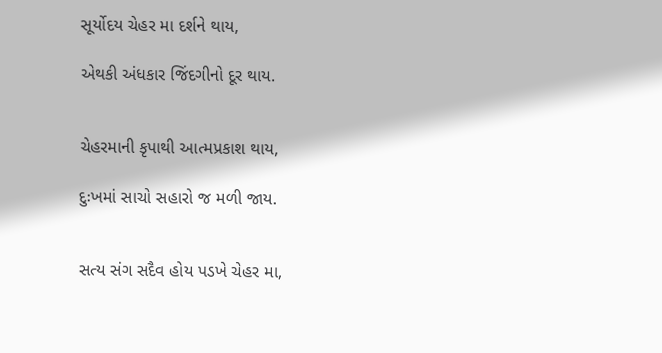સૂર્યોદય ચેહર મા દર્શને થાય,

એથકી અંધકાર જિંદગીનો દૂર થાય.


ચેહરમાની કૃપાથી આત્મપ્રકાશ થાય,

દુઃખમાં સાચો સહારો જ મળી જાય.


સત્ય સંગ સદૈવ હોય પડખે ચેહર મા,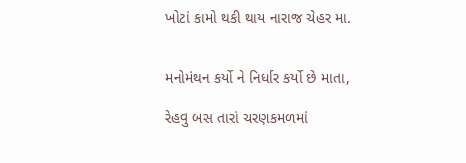ખોટાં કામો થકી થાય નારાજ ચેહર મા.


મનોમંથન કર્યો ને નિર્ધાર કર્યો છે માતા,

રેહવુ બસ તારાં ચરણકમળમાં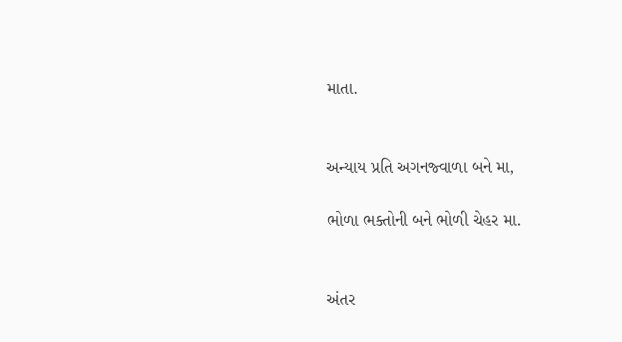માતા.


અન્યાય પ્રતિ અગનજ્વાળા બને મા,

ભોળા ભક્તોની બને ભોળી ચેહર મા.


અંતર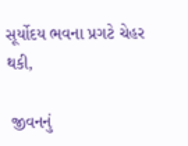સૂર્યોદય ભવના પ્રગટે ચેહર થકી,

 જીવનનું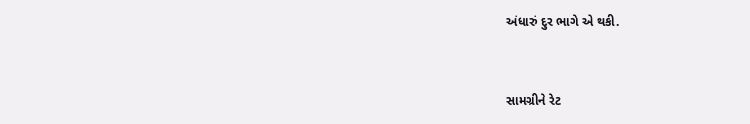અંધારું દુર ભાગે એ થકી.


સામગ્રીને રેટ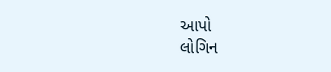આપો
લોગિન